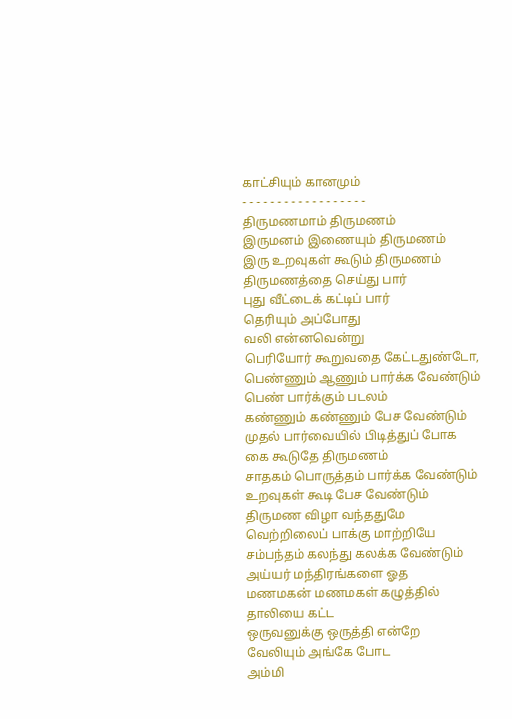காட்சியும் கானமும்
- - - - - - - - - - - - - - - - - -
திருமணமாம் திருமணம்
இருமனம் இணையும் திருமணம்
இரு உறவுகள் கூடும் திருமணம்
திருமணத்தை செய்து பார்
புது வீட்டைக் கட்டிப் பார்
தெரியும் அப்போது
வலி என்னவென்று
பெரியோர் கூறுவதை கேட்டதுண்டோ,
பெண்ணும் ஆணும் பார்க்க வேண்டும்
பெண் பார்க்கும் படலம்
கண்ணும் கண்ணும் பேச வேண்டும்
முதல் பார்வையில் பிடித்துப் போக
கை கூடுதே திருமணம்
சாதகம் பொருத்தம் பார்க்க வேண்டும்
உறவுகள் கூடி பேச வேண்டும்
திருமண விழா வந்ததுமே
வெற்றிலைப் பாக்கு மாற்றியே
சம்பந்தம் கலந்து கலக்க வேண்டும்
அய்யர் மந்திரங்களை ஓத
மணமகன் மணமகள் கழுத்தில்
தாலியை கட்ட
ஒருவனுக்கு ஒருத்தி என்றே
வேலியும் அங்கே போட
அம்மி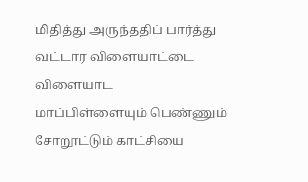மிதித்து அருந்ததிப் பார்த்து
வட்டார விளையாட்டை விளையாட
மாப்பிள்ளையும் பெண்ணும்
சோறூட்டும் காட்சியை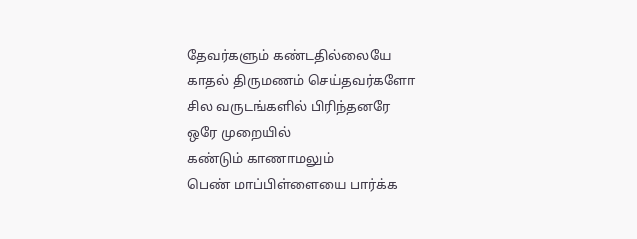தேவர்களும் கண்டதில்லையே
காதல் திருமணம் செய்தவர்களோ
சில வருடங்களில் பிரிந்தனரே
ஒரே முறையில்
கண்டும் காணாமலும்
பெண் மாப்பிள்ளையை பார்க்க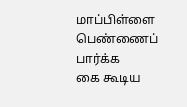மாப்பிள்ளை பெண்ணைப் பார்க்க
கை கூடிய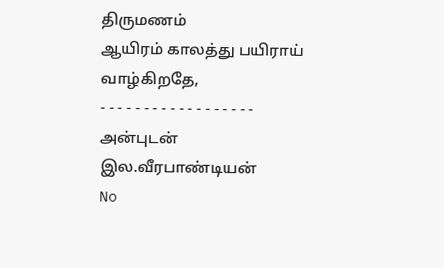திருமணம்
ஆயிரம் காலத்து பயிராய் வாழ்கிறதே,
- - - - - - - - - - - - - - - - - -
அன்புடன்
இல.வீரபாண்டியன்
No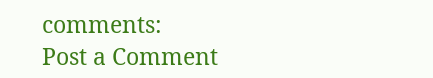comments:
Post a Comment